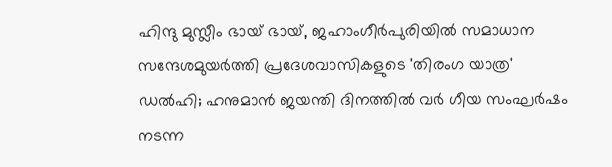ഹിന്ദു മുസ്ലീം ഭായ് ഭായ്, ജഹാംഗീർപുരിയിൽ സമാധാന സന്ദേശമുയർത്തി പ്രദേശവാസികളുടെ 'തിരംഗ യാത്ര'
ഡൽഹി; ഹനുമാൻ ജയന്തി ദിനത്തിൽ വർ ഗീയ സംഘർഷം നടന്ന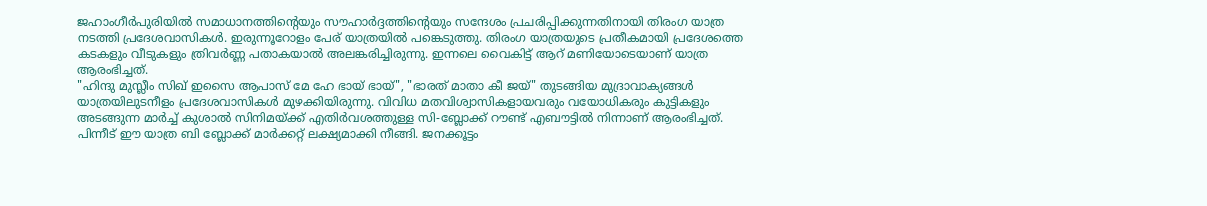ജഹാംഗീർപുരിയിൽ സമാധാനത്തിന്റെയും സൗഹാർദ്ദത്തിന്റെയും സന്ദേശം പ്രചരിപ്പിക്കുന്നതിനായി തിരംഗ യാത്ര നടത്തി പ്രദേശവാസികൾ. ഇരുന്നൂറോളം പേര് യാത്രയിൽ പങ്കെടുത്തു. തിരംഗ യാത്രയുടെ പ്രതീകമായി പ്രദേശത്തെ കടകളും വീടുകളും ത്രിവർണ്ണ പതാകയാൽ അലങ്കരിച്ചിരുന്നു. ഇന്നലെ വൈകിട്ട് ആറ് മണിയോടെയാണ് യാത്ര ആരംഭിച്ചത്.
"ഹിന്ദു മുസ്ലീം സിഖ് ഇസൈ ആപാസ് മേ ഹേ ഭായ് ഭായ്", "ഭാരത് മാതാ കീ ജയ്" തുടങ്ങിയ മുദ്രാവാക്യങ്ങൾ യാത്രയിലുടനീളം പ്രദേശവാസികൾ മുഴക്കിയിരുന്നു. വിവിധ മതവിശ്വാസികളായവരും വയോധികരും കുട്ടികളും അടങ്ങുന്ന മാർച്ച് കുശാൽ സിനിമയ്ക്ക് എതിർവശത്തുള്ള സി-ബ്ലോക്ക് റൗണ്ട് എബൗട്ടിൽ നിന്നാണ് ആരംഭിച്ചത്. പിന്നീട് ഈ യാത്ര ബി ബ്ലോക്ക് മാർക്കറ്റ് ലക്ഷ്യമാക്കി നീങ്ങി. ജനക്കൂട്ടം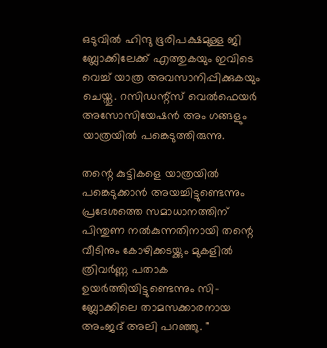ഒടുവിൽ ഹിന്ദു ഭൂരിപക്ഷമുള്ള ജി ബ്ലോക്കിലേക്ക് എത്തുകയും ഇവിടെ വെച്ച് യാത്ര അവസാനിപ്പിക്കുകയും ചെയ്തു. റസിഡന്റ്സ് വെൽഫെയർ അസോസിയേഷൻ അം ഗങ്ങളും യാത്രയിൽ പങ്കെടുത്തിരുന്നു.

തന്റെ കുട്ടികളെ യാത്രയിൽ പങ്കെടുക്കാൻ അയച്ചിട്ടുണ്ടെന്നും പ്രദേശത്തെ സമാധാനത്തിന് പിന്തുണ നൽകുന്നതിനായി തന്റെ വീടിനും കോഴിക്കടയ്ക്കും മുകളിൽ ത്രിവർണ്ണ പതാക ഉയർത്തിയിട്ടുണ്ടെന്നും സി-ബ്ലോക്കിലെ താമസക്കാരനായ അംജദ് അലി പറഞ്ഞു. "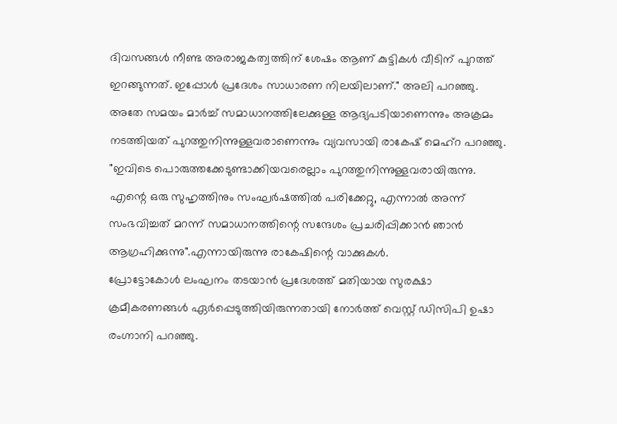ദിവസങ്ങൾ നീണ്ട അരാജകത്വത്തിന് ശേഷം ആണ് കുട്ടികൾ വീടിന് പുറത്ത് ഇറങ്ങുന്നത്. ഇപ്പോൾ പ്രദേശം സാധാരണ നിലയിലാണ്." അലി പറഞ്ഞു. അതേ സമയം മാർച്ച് സമാധാനത്തിലേക്കുള്ള ആദ്യപടിയാണെന്നും അക്രമം നടത്തിയത് പുറത്തുനിന്നുള്ളവരാണെന്നും വ്യവസായി രാകേഷ് മെഹ്റ പറഞ്ഞു. "ഇവിടെ പൊരുത്തക്കേടുണ്ടാക്കിയവരെല്ലാം പുറത്തുനിന്നുള്ളവരായിരുന്നു. എന്റെ ഒരു സുഹൃത്തിനും സംഘർഷത്തിൽ പരിക്കേറ്റു, എന്നാൽ അന്ന് സംഭവിച്ചത് മറന്ന് സമാധാനത്തിന്റെ സന്ദേശം പ്രചരിപ്പിക്കാൻ ഞാൻ ആഗ്രഹിക്കുന്നു".എന്നായിരുന്നു രാകേഷിന്റെ വാക്കുകൾ.
പ്രോട്ടോകോൾ ലംഘനം തടയാൻ പ്രദേശത്ത് മതിയായ സുരക്ഷാ ക്രമീകരണങ്ങൾ ഏർപ്പെടുത്തിയിരുന്നതായി നോർത്ത് വെസ്റ്റ് ഡിസിപി ഉഷാ രംഗ്നാനി പറഞ്ഞു.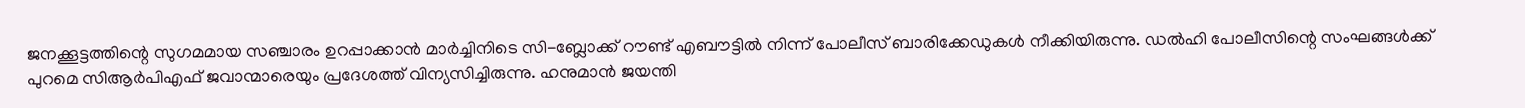ജനക്കൂട്ടത്തിന്റെ സുഗമമായ സഞ്ചാരം ഉറപ്പാക്കാൻ മാർച്ചിനിടെ സി-ബ്ലോക്ക് റൗണ്ട് എബൗട്ടിൽ നിന്ന് പോലീസ് ബാരിക്കേഡുകൾ നീക്കിയിരുന്നു. ഡൽഹി പോലീസിന്റെ സംഘങ്ങൾക്ക് പുറമെ സിആർപിഎഫ് ജവാന്മാരെയും പ്രദേശത്ത് വിന്യസിച്ചിരുന്നു. ഹനുമാൻ ജയന്തി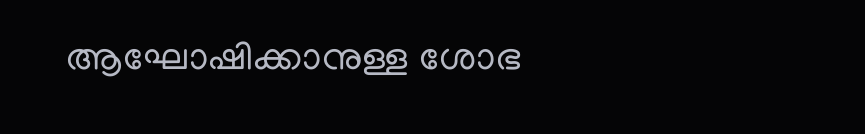ആഘോഷിക്കാനുള്ള ശോഭ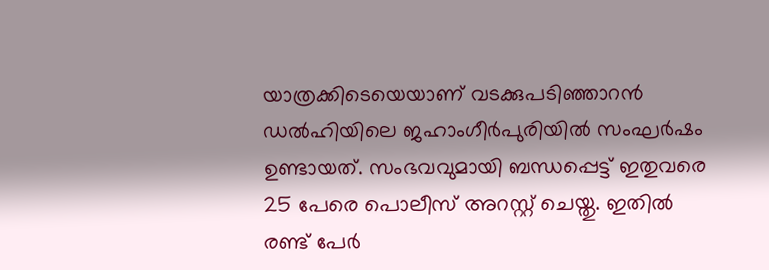യാത്രക്കിടെയെയാണ് വടക്കുപടിഞ്ഞാറൻ ഡൽഹിയിലെ ജഹാംഗീർപുരിയിൽ സംഘർഷം ഉണ്ടായത്. സംഭവവുമായി ബന്ധപ്പെട്ട് ഇതുവരെ 25 പേരെ പൊലീസ് അറസ്റ്റ് ചെയ്തു. ഇതിൽ രണ്ട് പേർ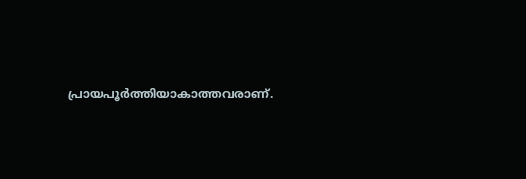പ്രായപൂർത്തിയാകാത്തവരാണ്.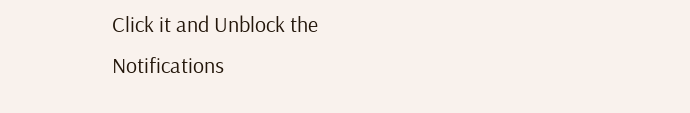Click it and Unblock the Notifications